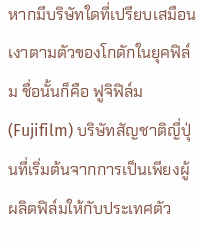หากมีบริษัทใดที่เปรียบเสมือนเงาตามตัวของโกดักในยุคฟิล์ม ชื่อนั้นก็คือ ฟูจิฟิล์ม (Fujifilm) บริษัทสัญชาติญี่ปุ่นที่เริ่มต้นจากการเป็นเพียงผู้ผลิตฟิล์มให้กับประเทศตัว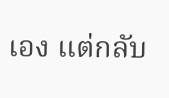เอง แต่กลับ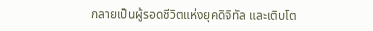กลายเป็นผู้รอดชีวิตแห่งยุคดิจิทัล และเติบโต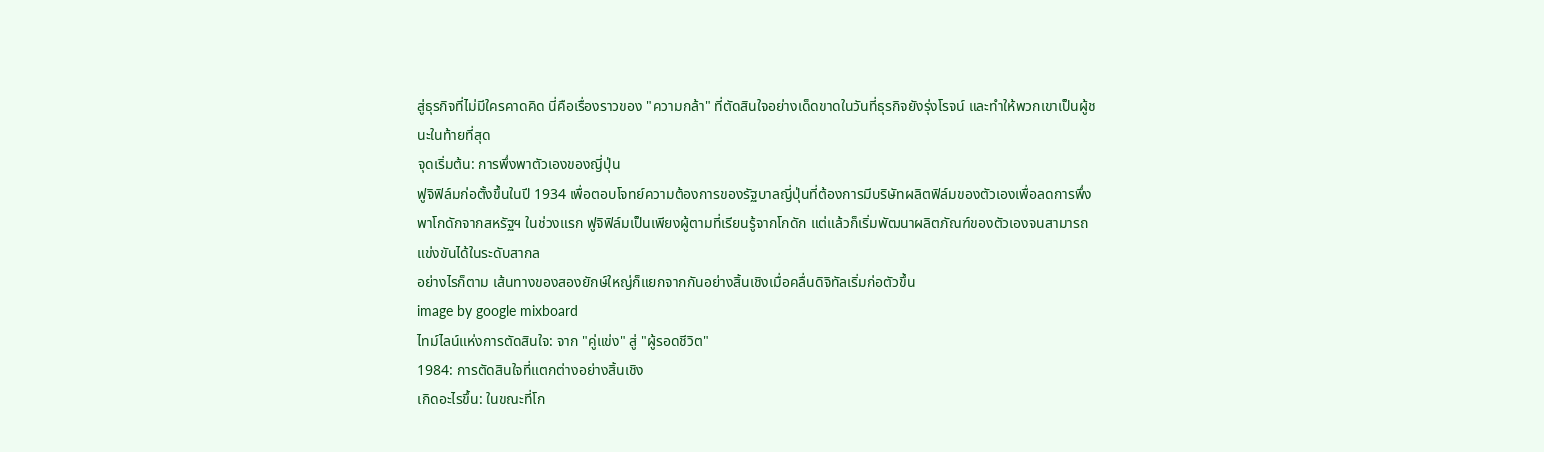สู่ธุรกิจที่ไม่มีใครคาดคิด นี่คือเรื่องราวของ "ความกล้า" ที่ตัดสินใจอย่างเด็ดขาดในวันที่ธุรกิจยังรุ่งโรจน์ และทำให้พวกเขาเป็นผู้ชนะในท้ายที่สุด
จุดเริ่มต้น: การพึ่งพาตัวเองของญี่ปุ่น
ฟูจิฟิล์มก่อตั้งขึ้นในปี 1934 เพื่อตอบโจทย์ความต้องการของรัฐบาลญี่ปุ่นที่ต้องการมีบริษัทผลิตฟิล์มของตัวเองเพื่อลดการพึ่งพาโกดักจากสหรัฐฯ ในช่วงแรก ฟูจิฟิล์มเป็นเพียงผู้ตามที่เรียนรู้จากโกดัก แต่แล้วก็เริ่มพัฒนาผลิตภัณฑ์ของตัวเองจนสามารถแข่งขันได้ในระดับสากล
อย่างไรก็ตาม เส้นทางของสองยักษ์ใหญ่ก็แยกจากกันอย่างสิ้นเชิงเมื่อคลื่นดิจิทัลเริ่มก่อตัวขึ้น
image by google mixboard
ไทม์ไลน์แห่งการตัดสินใจ: จาก "คู่แข่ง" สู่ "ผู้รอดชีวิต"
1984: การตัดสินใจที่แตกต่างอย่างสิ้นเชิง
เกิดอะไรขึ้น: ในขณะที่โก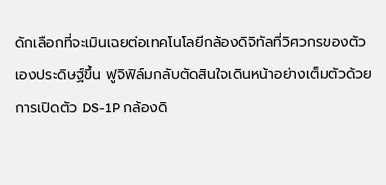ดักเลือกที่จะเมินเฉยต่อเทคโนโลยีกล้องดิจิทัลที่วิศวกรของตัวเองประดิษฐ์ขึ้น ฟูจิฟิล์มกลับตัดสินใจเดินหน้าอย่างเต็มตัวด้วยการเปิดตัว DS-1P กล้องดิ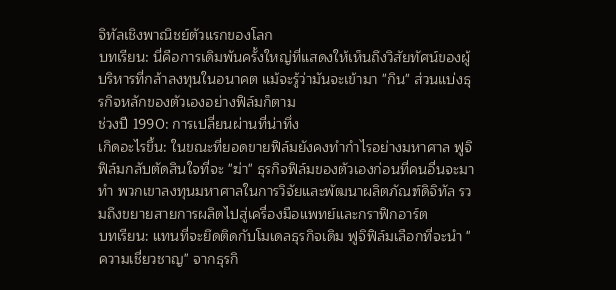จิทัลเชิงพาณิชย์ตัวแรกของโลก
บทเรียน: นี่คือการเดิมพันครั้งใหญ่ที่แสดงให้เห็นถึงวิสัยทัศน์ของผู้บริหารที่กล้าลงทุนในอนาคต แม้จะรู้ว่ามันจะเข้ามา "กิน" ส่วนแบ่งธุรกิจหลักของตัวเองอย่างฟิล์มก็ตาม
ช่วงปี 1990: การเปลี่ยนผ่านที่น่าทึ่ง
เกิดอะไรขึ้น: ในขณะที่ยอดขายฟิล์มยังคงทำกำไรอย่างมหาศาล ฟูจิฟิล์มกลับตัดสินใจที่จะ "ฆ่า" ธุรกิจฟิล์มของตัวเองก่อนที่คนอื่นจะมาทำ พวกเขาลงทุนมหาศาลในการวิจัยและพัฒนาผลิตภัณฑ์ดิจิทัล รวมถึงขยายสายการผลิตไปสู่เครื่องมือแพทย์และกราฟิกอาร์ต
บทเรียน: แทนที่จะยึดติดกับโมเดลธุรกิจเดิม ฟูจิฟิล์มเลือกที่จะนำ "ความเชี่ยวชาญ" จากธุรกิ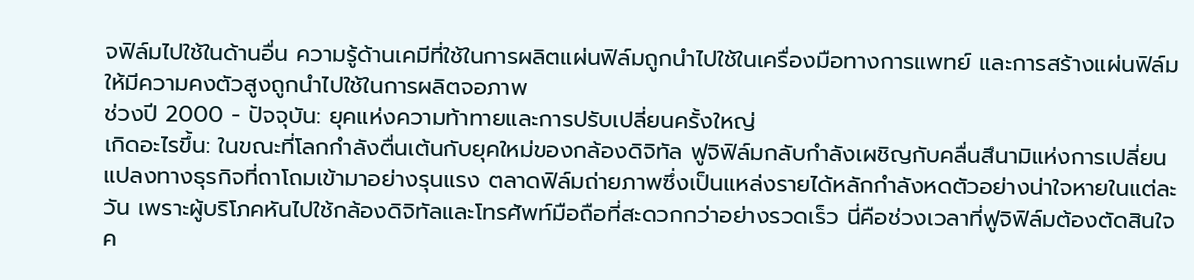จฟิล์มไปใช้ในด้านอื่น ความรู้ด้านเคมีที่ใช้ในการผลิตแผ่นฟิล์มถูกนำไปใช้ในเครื่องมือทางการแพทย์ และการสร้างแผ่นฟิล์มให้มีความคงตัวสูงถูกนำไปใช้ในการผลิตจอภาพ
ช่วงปี 2000 - ปัจจุบัน: ยุคแห่งความท้าทายและการปรับเปลี่ยนครั้งใหญ่
เกิดอะไรขึ้น: ในขณะที่โลกกำลังตื่นเต้นกับยุคใหม่ของกล้องดิจิทัล ฟูจิฟิล์มกลับกำลังเผชิญกับคลื่นสึนามิแห่งการเปลี่ยนแปลงทางธุรกิจที่ถาโถมเข้ามาอย่างรุนแรง ตลาดฟิล์มถ่ายภาพซึ่งเป็นแหล่งรายได้หลักกำลังหดตัวอย่างน่าใจหายในแต่ละวัน เพราะผู้บริโภคหันไปใช้กล้องดิจิทัลและโทรศัพท์มือถือที่สะดวกกว่าอย่างรวดเร็ว นี่คือช่วงเวลาที่ฟูจิฟิล์มต้องตัดสินใจค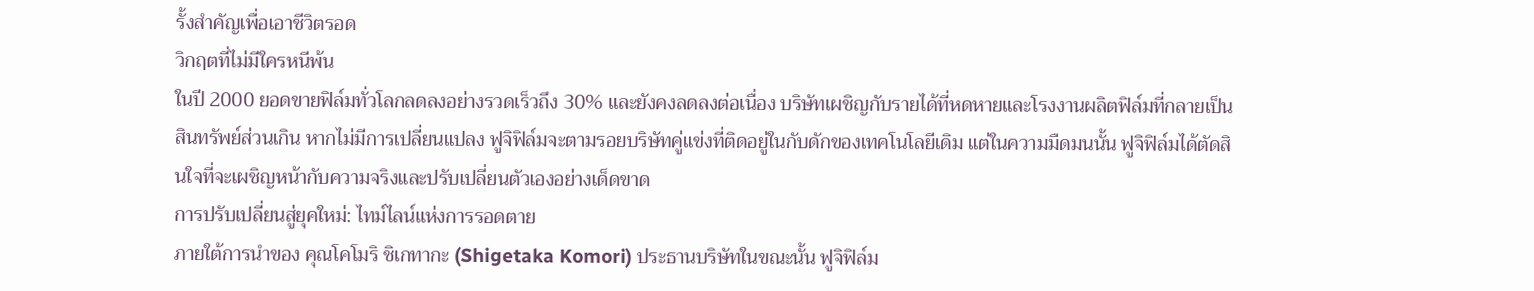รั้งสำคัญเพื่อเอาชีวิตรอด
วิกฤตที่ไม่มีใครหนีพ้น
ในปี 2000 ยอดขายฟิล์มทั่วโลกลดลงอย่างรวดเร็วถึง 30% และยังคงลดลงต่อเนื่อง บริษัทเผชิญกับรายได้ที่หดหายและโรงงานผลิตฟิล์มที่กลายเป็นสินทรัพย์ส่วนเกิน หากไม่มีการเปลี่ยนแปลง ฟูจิฟิล์มจะตามรอยบริษัทคู่แข่งที่ติดอยู่ในกับดักของเทคโนโลยีเดิม แต่ในความมืดมนนั้น ฟูจิฟิล์มได้ตัดสินใจที่จะเผชิญหน้ากับความจริงและปรับเปลี่ยนตัวเองอย่างเด็ดขาด
การปรับเปลี่ยนสู่ยุคใหม่: ไทม์ไลน์แห่งการรอดตาย
ภายใต้การนำของ คุณโคโมริ ชิเกทากะ (Shigetaka Komori) ประธานบริษัทในขณะนั้น ฟูจิฟิล์ม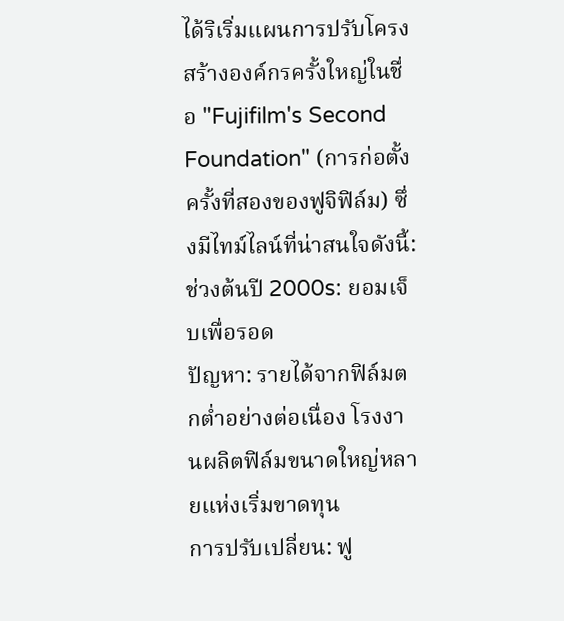ได้ริเริ่มแผนการปรับโครงสร้างองค์กรครั้งใหญ่ในชื่อ "Fujifilm's Second Foundation" (การก่อตั้งครั้งที่สองของฟูจิฟิล์ม) ซึ่งมีไทม์ไลน์ที่น่าสนใจดังนี้:
ช่วงต้นปี 2000s: ยอมเจ็บเพื่อรอด
ปัญหา: รายได้จากฟิล์มตกต่ำอย่างต่อเนื่อง โรงงานผลิตฟิล์มขนาดใหญ่หลายแห่งเริ่มขาดทุน
การปรับเปลี่ยน: ฟู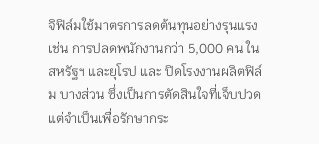จิฟิล์มใช้มาตรการลดต้นทุนอย่างรุนแรง เช่น การปลดพนักงานกว่า 5,000 คน ในสหรัฐฯ และยุโรป และ ปิดโรงงานผลิตฟิล์ม บางส่วน ซึ่งเป็นการตัดสินใจที่เจ็บปวดแต่จำเป็นเพื่อรักษากระ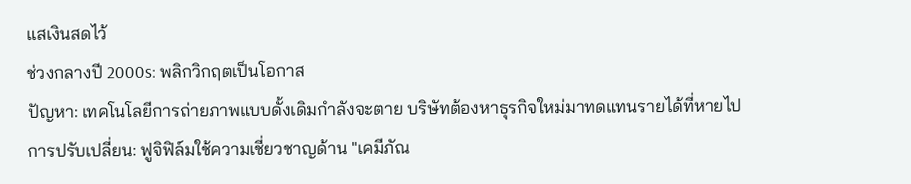แสเงินสดไว้
ช่วงกลางปี 2000s: พลิกวิกฤตเป็นโอกาส
ปัญหา: เทคโนโลยีการถ่ายภาพแบบดั้งเดิมกำลังจะตาย บริษัทต้องหาธุรกิจใหม่มาทดแทนรายได้ที่หายไป
การปรับเปลี่ยน: ฟูจิฟิล์มใช้ความเชี่ยวชาญด้าน "เคมีภัณ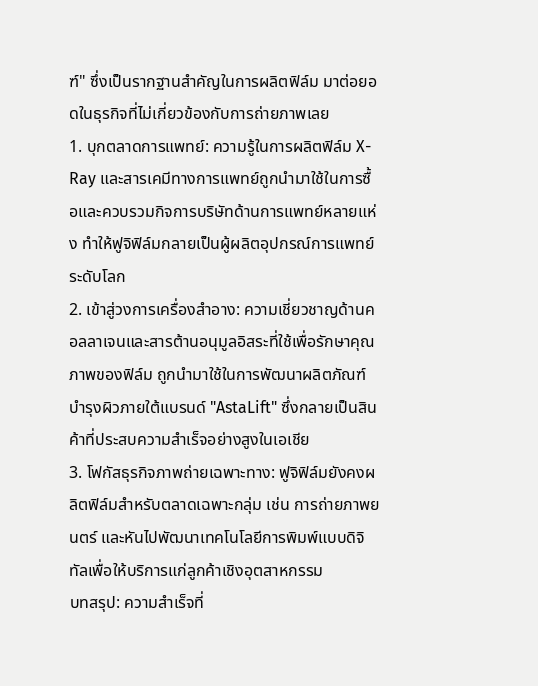ฑ์" ซึ่งเป็นรากฐานสำคัญในการผลิตฟิล์ม มาต่อยอดในธุรกิจที่ไม่เกี่ยวข้องกับการถ่ายภาพเลย
1. บุกตลาดการแพทย์: ความรู้ในการผลิตฟิล์ม X-Ray และสารเคมีทางการแพทย์ถูกนำมาใช้ในการซื้อและควบรวมกิจการบริษัทด้านการแพทย์หลายแห่ง ทำให้ฟูจิฟิล์มกลายเป็นผู้ผลิตอุปกรณ์การแพทย์ระดับโลก
2. เข้าสู่วงการเครื่องสำอาง: ความเชี่ยวชาญด้านคอลลาเจนและสารต้านอนุมูลอิสระที่ใช้เพื่อรักษาคุณภาพของฟิล์ม ถูกนำมาใช้ในการพัฒนาผลิตภัณฑ์บำรุงผิวภายใต้แบรนด์ "AstaLift" ซึ่งกลายเป็นสินค้าที่ประสบความสำเร็จอย่างสูงในเอเชีย
3. โฟกัสธุรกิจภาพถ่ายเฉพาะทาง: ฟูจิฟิล์มยังคงผลิตฟิล์มสำหรับตลาดเฉพาะกลุ่ม เช่น การถ่ายภาพยนตร์ และหันไปพัฒนาเทคโนโลยีการพิมพ์แบบดิจิทัลเพื่อให้บริการแก่ลูกค้าเชิงอุตสาหกรรม
บทสรุป: ความสำเร็จที่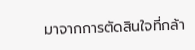มาจากการตัดสินใจที่กล้า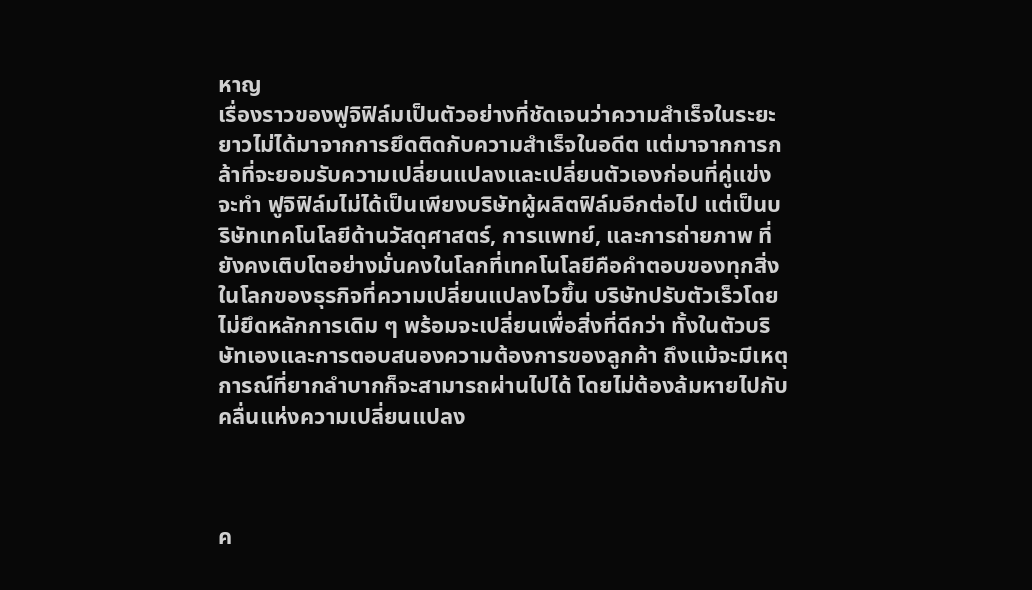หาญ
เรื่องราวของฟูจิฟิล์มเป็นตัวอย่างที่ชัดเจนว่าความสำเร็จในระยะยาวไม่ได้มาจากการยึดติดกับความสำเร็จในอดีต แต่มาจากการกล้าที่จะยอมรับความเปลี่ยนแปลงและเปลี่ยนตัวเองก่อนที่คู่แข่งจะทำ ฟูจิฟิล์มไม่ได้เป็นเพียงบริษัทผู้ผลิตฟิล์มอีกต่อไป แต่เป็นบริษัทเทคโนโลยีด้านวัสดุศาสตร์, การแพทย์, และการถ่ายภาพ ที่ยังคงเติบโตอย่างมั่นคงในโลกที่เทคโนโลยีคือคำตอบของทุกสิ่ง
ในโลกของธุรกิจที่ความเปลี่ยนแปลงไวขึ้น บริษัทปรับตัวเร็วโดยไม่ยึดหลักการเดิม ๆ พร้อมจะเปลี่ยนเพื่อสิ่งที่ดีกว่า ทั้งในตัวบริษัทเองและการตอบสนองความต้องการของลูกค้า ถึงแม้จะมีเหตุการณ์ที่ยากลำบากก็จะสามารถผ่านไปได้ โดยไม่ต้องล้มหายไปกับคลื่นแห่งความเปลี่ยนแปลง



ค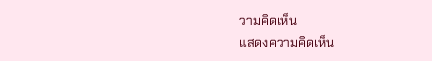วามคิดเห็น
แสดงความคิดเห็น